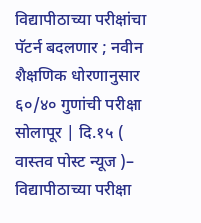विद्यापीठाच्या परीक्षांचा पॅटर्न बदलणार ; नवीन शैक्षणिक धोरणानुसार ६०/४० गुणांची परीक्षा
सोलापूर | दि.१५ ( वास्तव पोस्ट न्यूज )– विद्यापीठाच्या परीक्षा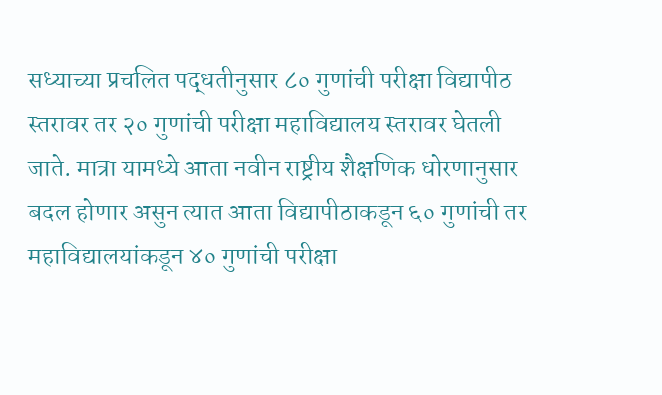सध्याच्या प्रचलित पद्धतीनुसार ८० गुणांची परीक्षा विद्यापीठ स्तरावर तर २० गुणांची परीक्षा महाविद्यालय स्तरावर घेतली जाते. मात्रा यामध्ये आता नवीन राष्ट्रीय शैक्षणिक धोरणानुसार बदल होणार असुन त्यात आता विद्यापीठाकडून ६० गुणांची तर महाविद्यालयांकडून ४० गुणांची परीक्षा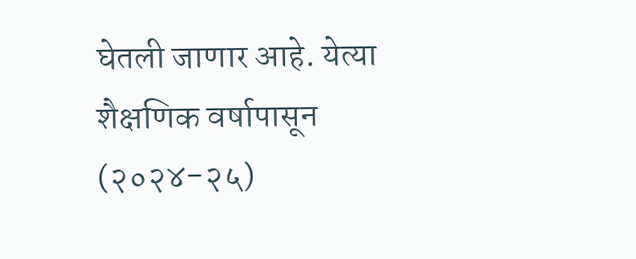घेतली जाणार आहे. येत्या शैक्षणिक वर्षापासून (२०२४-२५)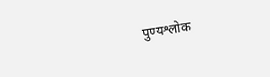पुण्यश्लोक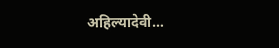अहिल्यादेवी…